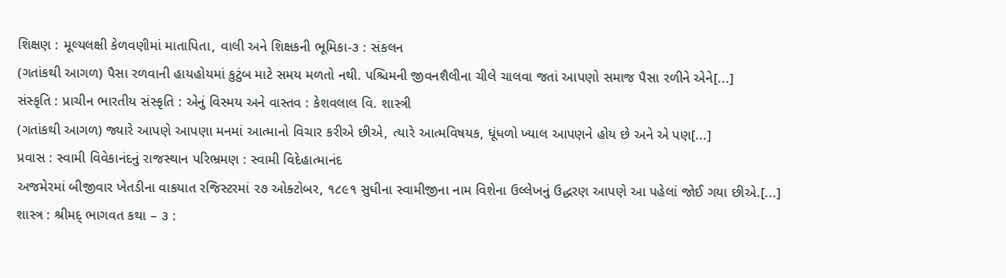શિક્ષણ : મૂલ્યલક્ષી કેળવણીમાં માતાપિતા, વાલી અને શિક્ષકની ભૂમિકા-૩ : સંકલન
(ગતાંકથી આગળ) પૈસા રળવાની હાયહોયમાં કુટુંબ માટે સમય મળતો નથી. પશ્ચિમની જીવનશૈલીના ચીલે ચાલવા જતાં આપણો સમાજ પૈસા રળીને એને[...]
સંસ્કૃતિ : પ્રાચીન ભારતીય સંસ્કૃતિ : એનું વિસ્મય અને વાસ્તવ : કેશવલાલ વિ. શાસ્ત્રી
(ગતાંકથી આગળ) જ્યારે આપણે આપણા મનમાં આત્માનો વિચાર કરીએ છીએ, ત્યારે આત્મવિષયક, ધૂંધળો ખ્યાલ આપણને હોય છે અને એ પણ[...]
પ્રવાસ : સ્વામી વિવેકાનંદનું રાજસ્થાન પરિભ્રમણ : સ્વામી વિદેહાત્માનંદ
અજમેરમાં બીજીવાર ખેતડીના વાકયાત રજિસ્ટરમાં ૨૭ ઓક્ટોબર, ૧૮૯૧ સુધીના સ્વામીજીના નામ વિશેના ઉલ્લેખનું ઉદ્ધરણ આપણે આ પહેલાં જોઈ ગયા છીએ.[...]
શાસ્ત્ર : શ્રીમદ્ ભાગવત કથા – ૩ :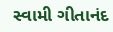સ્વામી ગીતાનંદ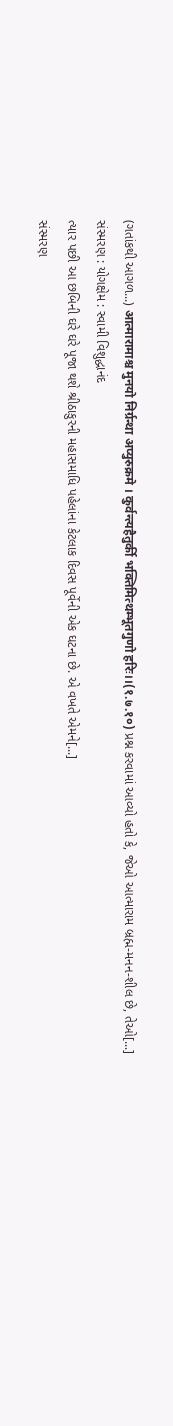(ગતાંકથી આગળ...) आत्मारामाश्च मुनयो निर्ग्रन्था अप्युरुक्रमे । कुर्वन्त्यहैतुर्की भक्तिमित्थम्भूतगुणो हरिः।।(१.७.१०) પ્રશ્ન કરવામાં આવ્યો હતો કે, જેઓ આત્મારામ બ્રહ્મ-મનન-શીલ છે, તેઓ[...]
સંસ્મરણ : યોગક્ષેમ : સ્વામી વિશુદ્ધાનંદ
ત્યાર પછી આ છબિની ઘરે ઘરે પૂજા થશે શ્રીઠાકુરની મહાસમાધિ પહેલાંના કેટલાક દિવસ પૂર્વેની એક ઘટના છે. એ વખતે એમને[...]
સંસ્મરણ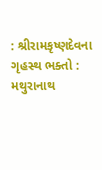: શ્રીરામકૃષ્ણદેવના ગૃહસ્થ ભક્તો : મથુરાનાથ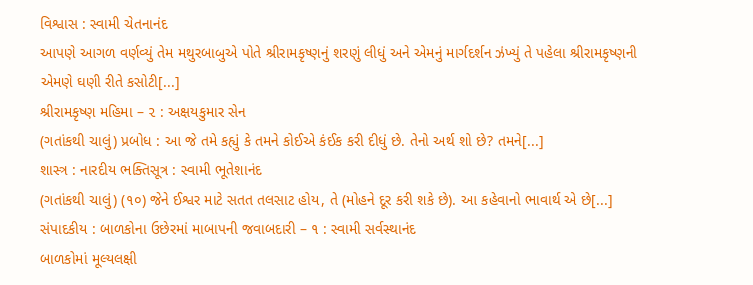વિશ્વાસ : સ્વામી ચેતનાનંદ
આપણે આગળ વર્ણવ્યું તેમ મથુરબાબુએ પોતે શ્રીરામકૃષ્ણનું શરણું લીધું અને એમનું માર્ગદર્શન ઝંખ્યું તે પહેલા શ્રીરામકૃષ્ણની એમણે ઘણી રીતે કસોટી[...]
શ્રીરામકૃષ્ણ મહિમા – ૨ : અક્ષયકુમાર સેન
(ગતાંકથી ચાલું) પ્રબોધ : આ જે તમે કહ્યું કે તમને કોઈએ કંઈક કરી દીધું છે. તેનો અર્થ શો છે? તમને[...]
શાસ્ત્ર : નારદીય ભક્તિસૂત્ર : સ્વામી ભૂતેશાનંદ
(ગતાંકથી ચાલું) (૧૦) જેને ઈશ્વર માટે સતત તલસાટ હોય, તે (મોહને દૂર કરી શકે છે). આ કહેવાનો ભાવાર્થ એ છે[...]
સંપાદકીય : બાળકોના ઉછેરમાં માબાપની જવાબદારી – ૧ : સ્વામી સર્વસ્થાનંદ
બાળકોમાં મૂલ્યલક્ષી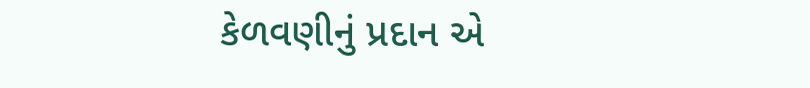કેળવણીનું પ્રદાન એ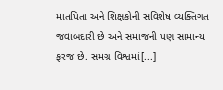માતપિતા અને શિક્ષકોની સવિશેષ વ્યક્તિગત જવાબદારી છે અને સમાજની પણ સામાન્ય ફરજ છે. સમગ્ર વિશ્વમાં[...]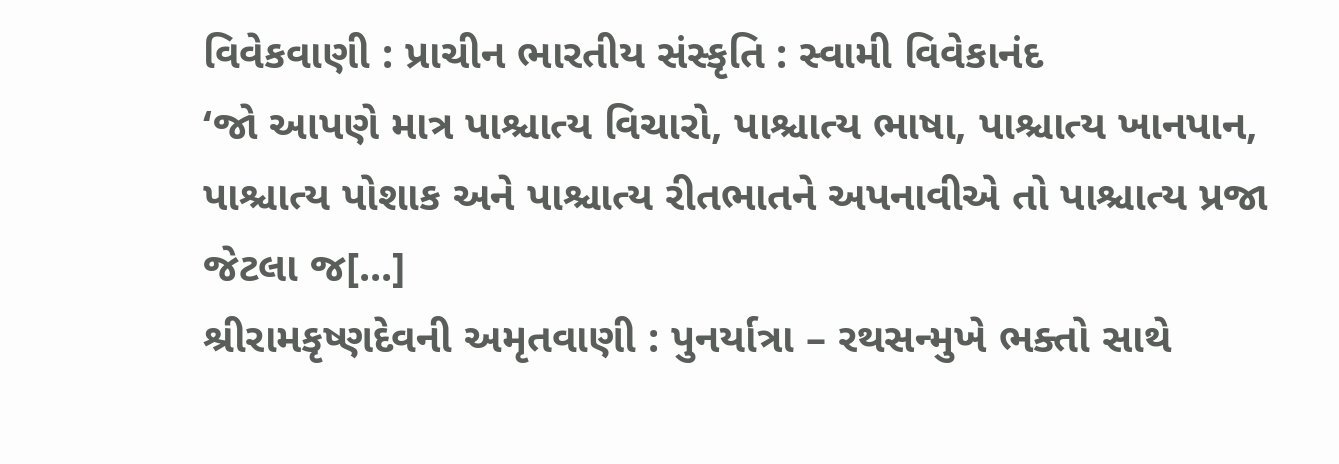વિવેકવાણી : પ્રાચીન ભારતીય સંસ્કૃતિ : સ્વામી વિવેકાનંદ
‘જો આપણે માત્ર પાશ્ચાત્ય વિચારો, પાશ્ચાત્ય ભાષા, પાશ્ચાત્ય ખાનપાન, પાશ્ચાત્ય પોશાક અને પાશ્ચાત્ય રીતભાતને અપનાવીએ તો પાશ્ચાત્ય પ્રજા જેટલા જ[...]
શ્રીરામકૃષ્ણદેવની અમૃતવાણી : પુનર્યાત્રા – રથસન્મુખે ભક્તો સાથે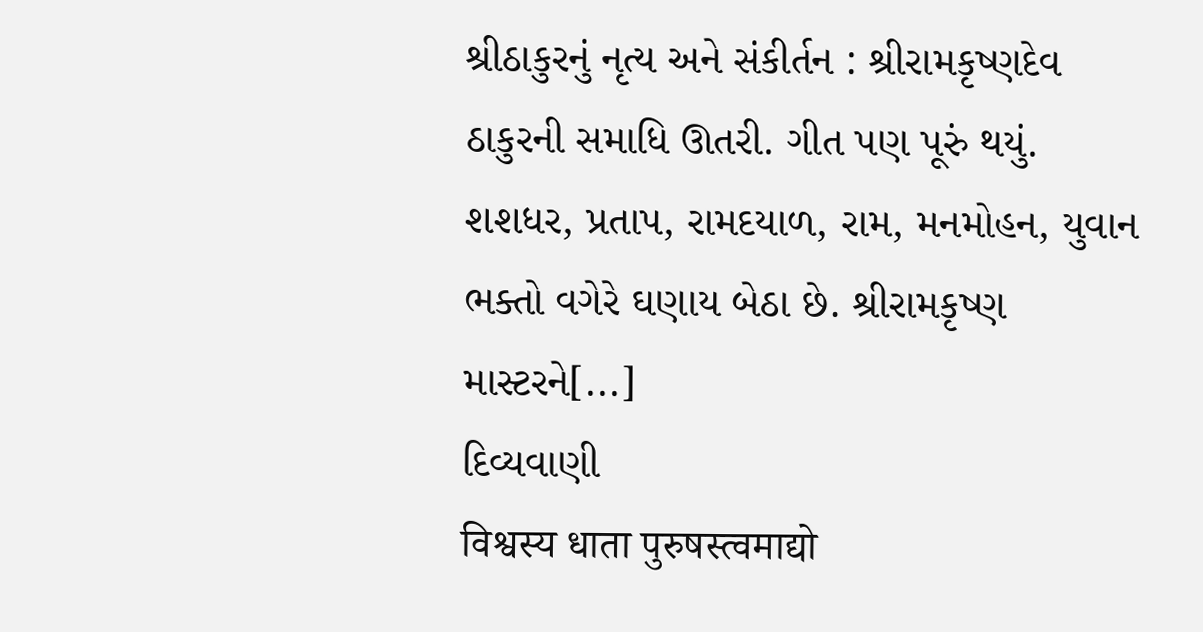શ્રીઠાકુરનું નૃત્ય અને સંકીર્તન : શ્રીરામકૃષ્ણદેવ
ઠાકુરની સમાધિ ઊતરી. ગીત પણ પૂરું થયું. શશધર, પ્રતાપ, રામદયાળ, રામ, મનમોહન, યુવાન ભક્તો વગેરે ઘણાય બેઠા છે. શ્રીરામકૃષ્ણ માસ્ટરને[...]
દિવ્યવાણી
विश्वस्य धाता पुरुषस्त्वमाद्यो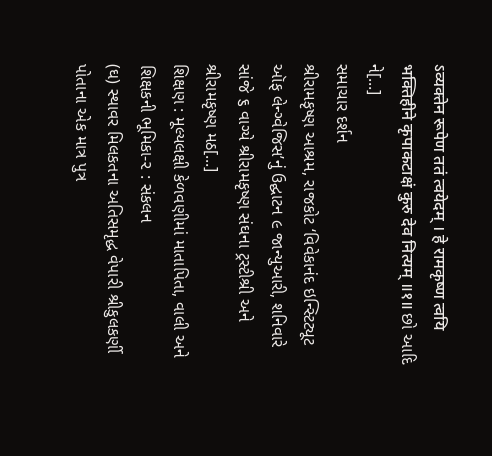ऽव्यक्तेन रूपेण ततं त्वयेदम् । हे रामकृष्ण त्वयि भक्तिहीने कृपाकटाक्षं कुरु देव नित्यम् ॥१॥ છો આદિ ને[...]
સમાચાર દર્શન
શ્રીરામકૃષ્ણ આશ્રમ, રાજકોટ ‘વિવેકાનંદ ઇન્સ્ટિટ્યૂટ ઑફ લેન્ગ્વેજિસ’નું ઉદ્ઘાટન ૯ જાન્યુઆરી, શનિવારે સાંજે ૬ વાગ્યે શ્રીરામકૃષ્ણ સંઘના ટ્રસ્ટીશ્રી અને શ્રીરામકૃષ્ણ મઠ[...]
શિક્ષણ : મૂલ્યલક્ષી કેળવણીમાં માતાપિતા, વાલી અને શિક્ષકની ભૂમિકા-૨ : સંકલન
(ઘ) સ્થાવર મિલકતના અતિસમૃદ્ધ વેપારી શ્રીકુલકર્ણી પોતાના એક માત્ર પુત્ર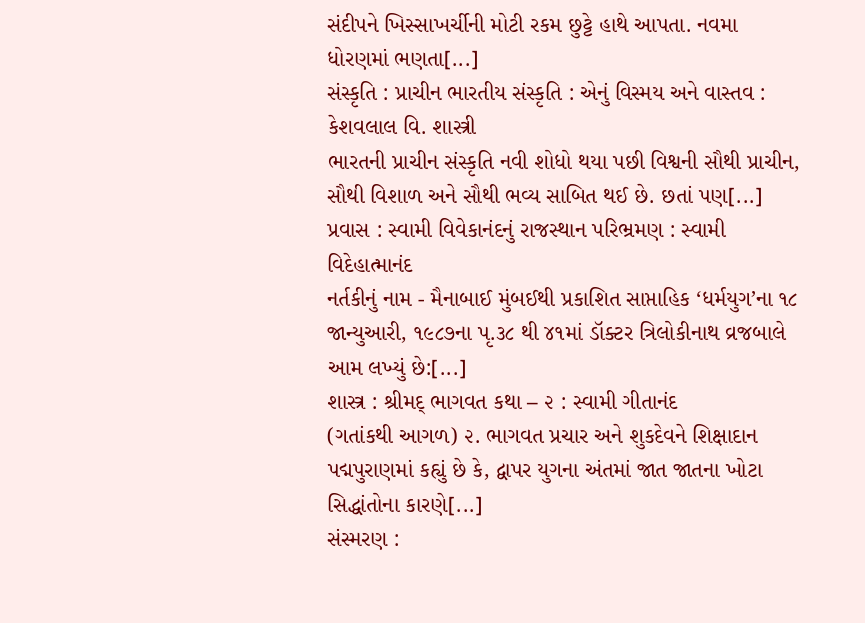સંદીપને ખિસ્સાખર્ચીની મોટી રકમ છુટ્ટે હાથે આપતા. નવમા ધોરણમાં ભણતા[...]
સંસ્કૃતિ : પ્રાચીન ભારતીય સંસ્કૃતિ : એનું વિસ્મય અને વાસ્તવ : કેશવલાલ વિ. શાસ્ત્રી
ભારતની પ્રાચીન સંસ્કૃતિ નવી શોધો થયા પછી વિશ્વની સૌથી પ્રાચીન, સૌથી વિશાળ અને સૌથી ભવ્ય સાબિત થઈ છે. છતાં પણ[...]
પ્રવાસ : સ્વામી વિવેકાનંદનું રાજસ્થાન પરિભ્રમણ : સ્વામી વિદેહાત્માનંદ
નર્તકીનું નામ - મૈનાબાઈ મુંબઈથી પ્રકાશિત સાપ્તાહિક ‘ધર્મયુગ’ના ૧૮ જાન્યુઆરી, ૧૯૮૭ના પૃ.૩૮ થી ૪૧માં ડૉક્ટર ત્રિલોકીનાથ વ્રજબાલે આમ લખ્યું છે:[...]
શાસ્ત્ર : શ્રીમદ્ ભાગવત કથા – ૨ : સ્વામી ગીતાનંદ
(ગતાંકથી આગળ) ૨. ભાગવત પ્રચાર અને શુકદેવને શિક્ષાદાન પદ્મપુરાણમાં કહ્યું છે કે, દ્વાપર યુગના અંતમાં જાત જાતના ખોટા સિદ્ધાંતોના કારણે[...]
સંસ્મરણ :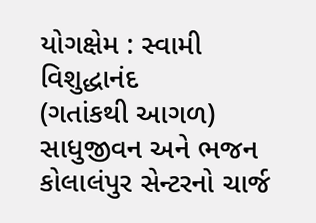યોગક્ષેમ : સ્વામી વિશુદ્ધાનંદ
(ગતાંકથી આગળ) સાધુજીવન અને ભજન કોલાલંપુર સેન્ટરનો ચાર્જ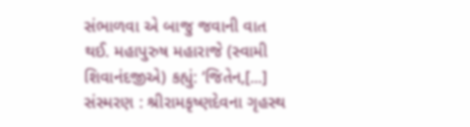સંભાળવા એ બાજુ જવાની વાત થઈ. મહાપુરુષ મહારાજે (સ્વામી શિવાનંદજીએ) કહ્યું: ‘જિતેન,[...]
સંસ્મરણ : શ્રીરામકૃષ્ણદેવના ગૃહસ્થ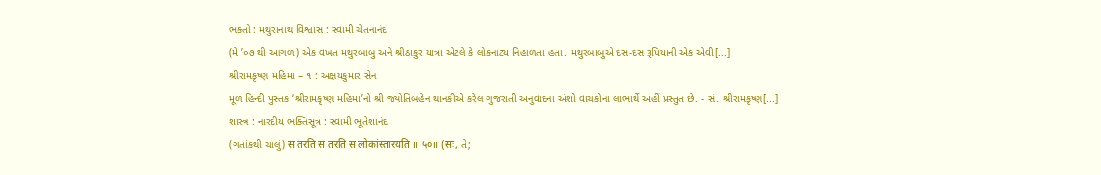ભક્તો : મથુરાનાથ વિશ્વાસ : સ્વામી ચેતનાનંદ
(મે ’૦૭ થી આગળ) એક વખત મથુરબાબુ અને શ્રીઠાકુર યાત્રા એટલે કે લોકનાટ્ય નિહાળતા હતા. મથુરબાબુએ દસ-દસ રૂપિયાની એક એવી[...]
શ્રીરામકૃષ્ણ મહિમા – ૧ : અક્ષયકુમાર સેન
મૂળ હિન્દી પુસ્તક ‘શ્રીરામકૃષ્ણ મહિમા’નો શ્રી જ્યોતિબહેન થાનકીએ કરેલ ગુજરાતી અનુવાદના અંશો વાચકોના લાભાર્થે અહીં પ્રસ્તુત છે. - સં. શ્રીરામકૃષ્ણ[...]
શાસ્ત્ર : નારદીય ભક્તિસૂત્ર : સ્વામી ભૂતેશાનંદ
(ગતાંકથી ચાલું) स तरति स तरति स लोकांस्तारयति ॥ ५०॥ (सः, તે;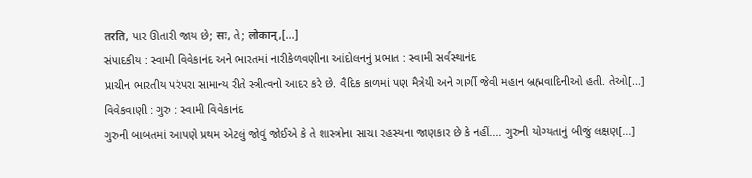तरति, પાર ઊતારી જાય છે; सः, તે; लोकान्,[...]
સંપાદકીય : સ્વામી વિવેકાનંદ અને ભારતમાં નારીકેળવણીના આંદોલનનું પ્રભાત : સ્વામી સર્વસ્થાનંદ
પ્રાચીન ભારતીય પરંપરા સામાન્ય રીતે સ્ત્રીત્વનો આદર કરે છે. વૈદિક કાળમાં પણ મૈત્રેયી અને ગાર્ગી જેવી મહાન બ્રહ્મવાદિનીઓ હતી. તેઓ[...]
વિવેકવાણી : ગુરુ : સ્વામી વિવેકાનંદ
ગુરુની બાબતમાં આપણે પ્રથમ એટલું જોવું જોઈએ કે તે શાસ્ત્રોના સાચા રહસ્યના જાણકાર છે કે નહીં.... ગુરુની યોગ્યતાનું બીજું લક્ષણ[...]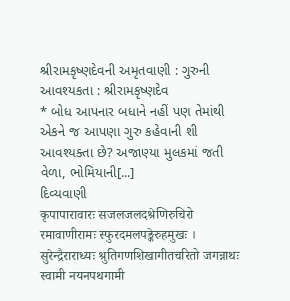શ્રીરામકૃષ્ણદેવની અમૃતવાણી : ગુરુની આવશ્યકતા : શ્રીરામકૃષ્ણદેવ
* બોધ આપનાર બધાને નહીં પણ તેમાંથી એકને જ આપણા ગુરુ કહેવાની શી આવશ્યક્તા છે? અજાણ્યા મુલકમાં જતી વેળા, ભોમિયાની[...]
દિવ્યવાણી
कृपापारावारः सजलजलदश्रेणिरुचिरो रमावाणीरामः स्फुरदमलपङ्केरुहमुखः । सुरेन्द्रैराराध्यः श्रुतिगणशिखागीतचरितो जगन्नाथः स्वामी नयनपथगामी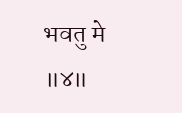भवतु मे ॥४॥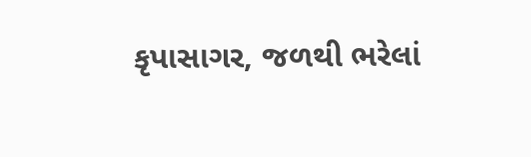કૃપાસાગર, જળથી ભરેલાં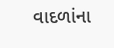વાદળાંના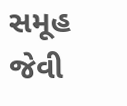સમૂહ જેવી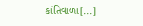કાંતિવાળા[...]